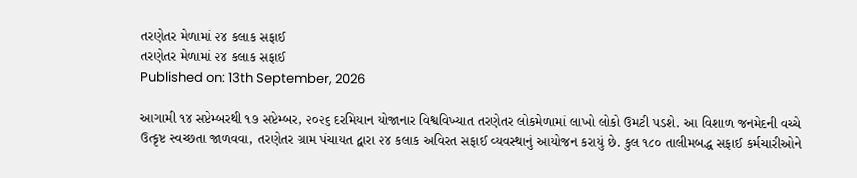તરણેતર મેળામાં ૨૪ કલાક સફાઈ
તરણેતર મેળામાં ૨૪ કલાક સફાઈ
Published on: 13th September, 2026

આગામી ૧૪ સપ્ટેમ્બરથી ૧૭ સપ્ટેમ્બર, ૨૦૨૬ દરમિયાન યોજાનાર વિશ્વવિખ્યાત તરણેતર લોકમેળામાં લાખો લોકો ઉમટી પડશે. આ વિશાળ જનમેદની વચ્ચે ઉત્કૃષ્ટ સ્વચ્છતા જાળવવા, તરણેતર ગ્રામ પંચાયત દ્વારા ૨૪ કલાક અવિરત સફાઈ વ્યવસ્થાનું આયોજન કરાયું છે. કુલ ૧૮૦ તાલીમબદ્ધ સફાઈ કર્મચારીઓને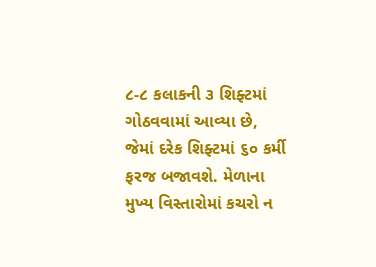૮-૮ કલાકની ૩ શિફ્ટમાં ગોઠવવામાં આવ્યા છે, જેમાં દરેક શિફ્ટમાં ૬૦ કર્મી ફરજ બજાવશે. મેળાના મુખ્ય વિસ્તારોમાં કચરો ન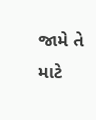જામે તે માટે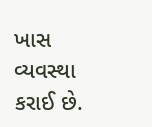ખાસ વ્યવસ્થા કરાઈ છે.